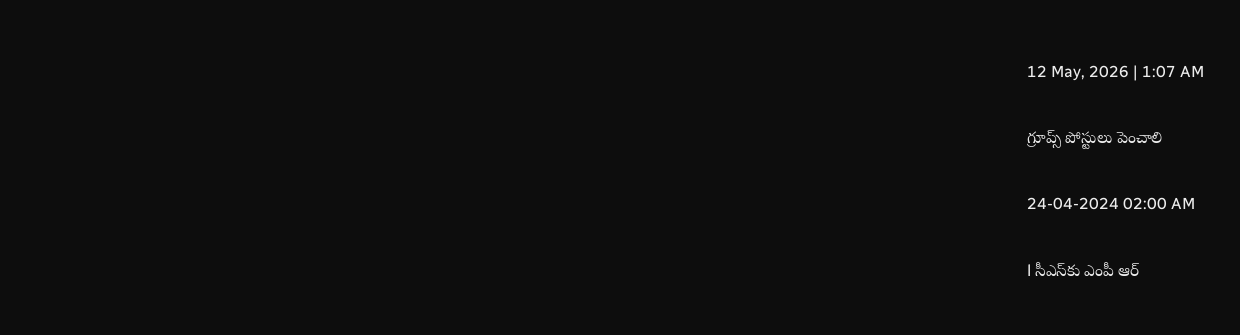12 May, 2026 | 1:07 AM

గ్రూప్స్ పోస్టులు పెంచాలి

24-04-2024 02:00 AM

l సీఎస్‌కు ఎంపీ ఆర్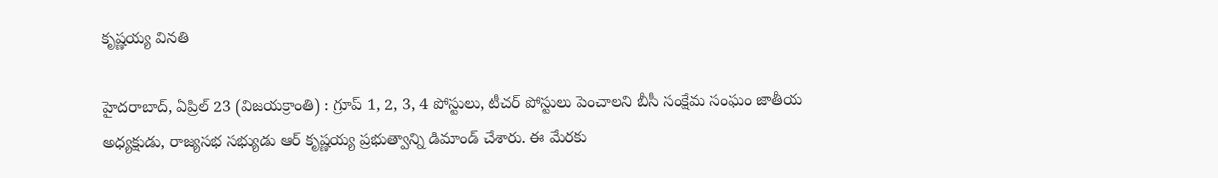కృష్ణయ్య వినతి

హైదరాబాద్, ఏప్రిల్ 23 (విజయక్రాంతి) : గ్రూప్ 1, 2, 3, 4 పోస్టులు, టీచర్ పోస్టులు పెంచాలని బీసీ సంక్షేమ సంఘం జాతీయ అధ్యక్షుడు, రాజ్యసభ సభ్యుడు ఆర్ కృష్ణయ్య ప్రభుత్వాన్ని డిమాండ్ చేశారు. ఈ మేరకు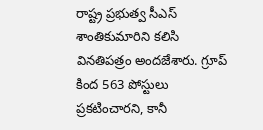రాష్ట్ర ప్రభుత్వ సీఎస్ శాంతికుమారిని కలిసి వినతిపత్రం అందజేశారు. గ్రూప్ కింద 563 పోస్టులు ప్రకటించారని, కానీ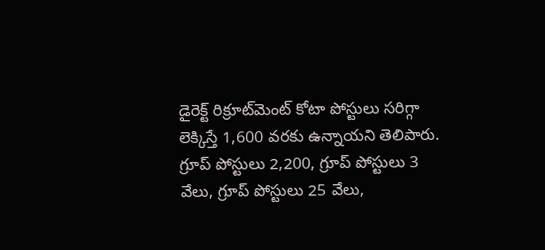డైరెక్ట్ రిక్రూట్‌మెంట్ కోటా పోస్టులు సరిగ్గా లెక్కిస్తే 1,600 వరకు ఉన్నాయని తెలిపారు. గ్రూప్ పోస్టులు 2,200, గ్రూప్ పోస్టులు 3 వేలు, గ్రూప్ పోస్టులు 25 వేలు,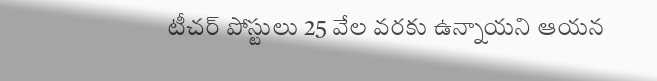టీచర్ పోస్టులు 25 వేల వరకు ఉన్నాయని ఆయన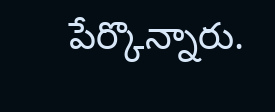పేర్కొన్నారు.